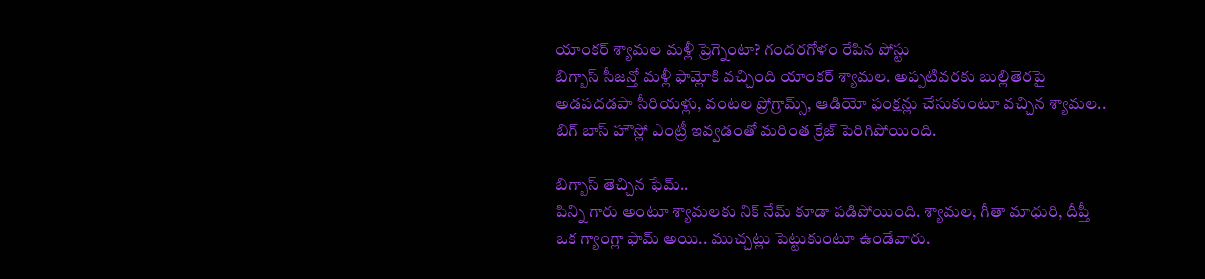యాంకర్ శ్యామల మళ్లీ ప్రెగ్నెంటా? గందరగోళం రేపిన పోస్టు
బిగ్బాస్ సీజన్తో మళ్లీ ఫామ్లోకి వచ్చింది యాంకర్ శ్యామల. అప్పటివరకు బుల్లితెరపై అడపదడపా సీరియళ్లు, వంటల ప్రోగ్రామ్స్, ఆడియో ఫంక్షన్లు చేసుకుంటూ వచ్చిన శ్యామల.. బిగ్ బాస్ హౌస్లో ఎంట్రీ ఇవ్వడంతో మరింత క్రేజ్ పెరిగిపోయింది.

బిగ్బాస్ తెచ్చిన ఫేమ్..
పిన్ని గారు అంటూ శ్యామలకు నిక్ నేమ్ కూడా పడిపోయింది. శ్యామల, గీతా మాధురి, దీప్తీ ఒక గ్యాంగ్లా ఫామ్ అయి.. ముచ్చట్లు పెట్టుకుంటూ ఉండేవారు.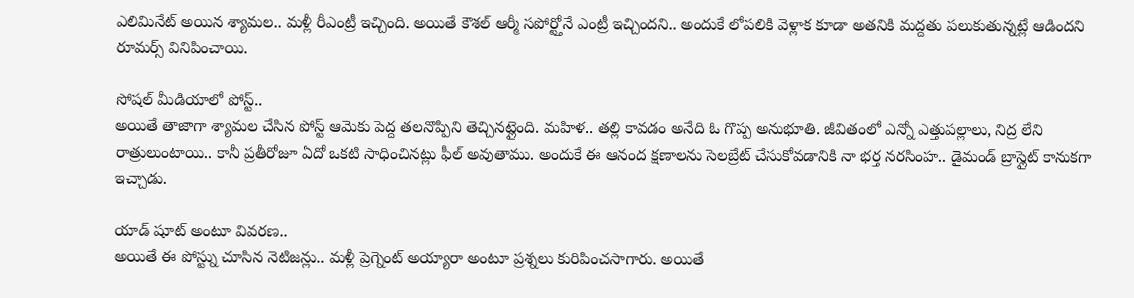ఎలిమినేట్ అయిన శ్యామల.. మళ్లీ రీఎంట్రీ ఇచ్చింది. అయితే కౌశల్ ఆర్మీ సపోర్ట్తోనే ఎంట్రీ ఇచ్చిందని.. అందుకే లోపలికి వెళ్లాక కూడా అతనికి మద్దతు పలుకుతున్నట్లే ఆడిందని రూమర్స్ వినిపించాయి.

సోషల్ మీడియాలో పోస్ట్..
అయితే తాజాగా శ్యామల చేసిన పోస్ట్ ఆమెకు పెద్ద తలనొప్పిని తెచ్చినట్లైంది. మహిళ.. తల్లి కావడం అనేది ఓ గొప్ప అనుభూతి. జీవితంలో ఎన్నో ఎత్తుపల్లాలు, నిద్ర లేని రాత్రులుంటాయి.. కానీ ప్రతీరోజూ ఏదో ఒకటి సాధించినట్లు ఫీల్ అవుతాము. అందుకే ఈ ఆనంద క్షణాలను సెలబ్రేట్ చేసుకోవడానికి నా భర్త నరసింహ.. డైమండ్ బ్రాస్లైట్ కానుకగా ఇచ్చాడు.

యాడ్ షూట్ అంటూ వివరణ..
అయితే ఈ పోస్ట్ను చూసిన నెటిజన్లు.. మళ్లీ ప్రెగ్నెంట్ అయ్యారా అంటూ ప్రశ్నలు కురిపించసాగారు. అయితే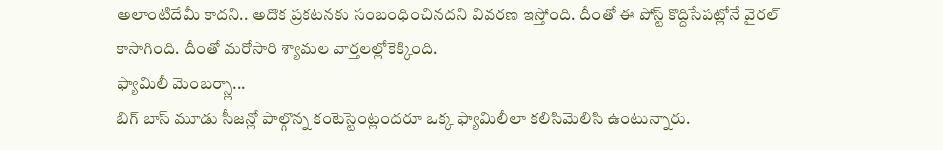అలాంటిదేమీ కాదని.. అదొక ప్రకటనకు సంబంధించినదని వివరణ ఇస్తోంది. దీంతో ఈ పోస్ట్ కొద్దిసేపట్లోనే వైరల్ కాసాగింది. దీంతో మరోసారి శ్యామల వార్తలల్లోకెక్కింది.
ఫ్యామిలీ మెంబర్స్లా...
బిగ్ బాస్ మూడు సీజన్లో పాల్గొన్న కంటెస్టెంట్లందరూ ఒక్క ఫ్యామిలీలా కలిసిమెలిసి ఉంటున్నారు.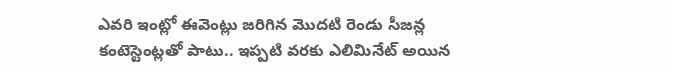ఎవరి ఇంట్లో ఈవెంట్లు జరిగిన మొదటి రెండు సీజన్ల కంటెస్టెంట్లతో పాటు.. ఇప్పటి వరకు ఎలిమినేట్ అయిన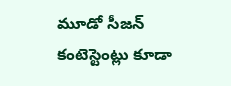మూడో సీజన్ కంటెస్టెంట్లు కూడా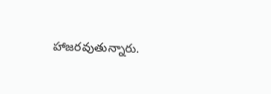హాజరవుతున్నారు.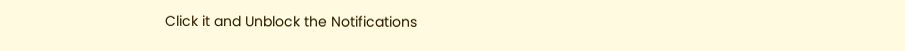Click it and Unblock the Notifications